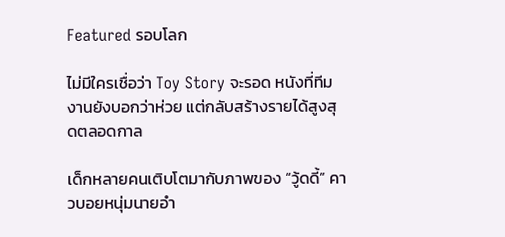Featured รอบโลก

ไม่มีใครเชื่อว่า Toy Story จะรอด หนังที่ทีมงานยังบอกว่าห่วย แต่กลับสร้างรายได้สูงสุดตลอดกาล

เด็กหลายคนเติบโตมากับภาพของ “วู้ดดี้” คาวบอยหนุ่มนายอำ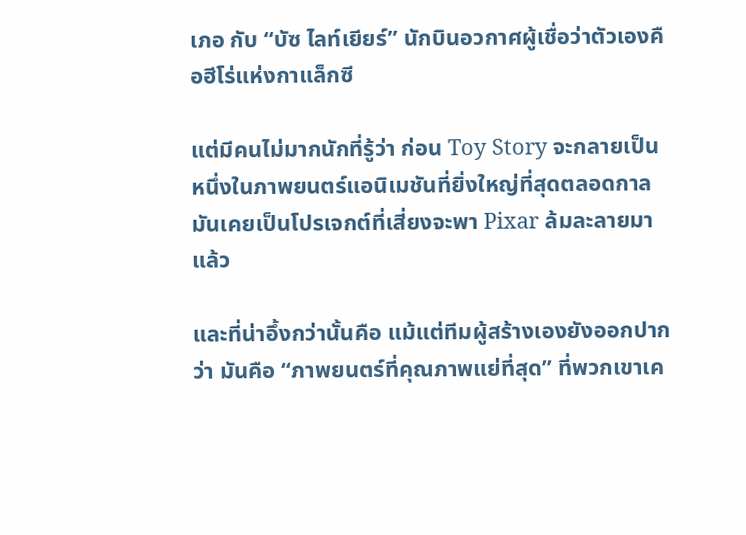เภอ กับ “บัซ ไลท์เยียร์” นักบินอวกาศผู้เชื่อว่าตัวเองคือฮีโร่แห่งกาแล็กซี

แต่มีคนไม่มากนักที่รู้ว่า ก่อน Toy Story จะกลายเป็นหนึ่งในภาพยนตร์แอนิเมชันที่ยิ่งใหญ่ที่สุดตลอดกาล มันเคยเป็นโปรเจกต์ที่เสี่ยงจะพา Pixar ล้มละลายมาแล้ว

และที่น่าอึ้งกว่านั้นคือ แม้แต่ทีมผู้สร้างเองยังออกปากว่า มันคือ “ภาพยนตร์ที่คุณภาพแย่ที่สุด” ที่พวกเขาเค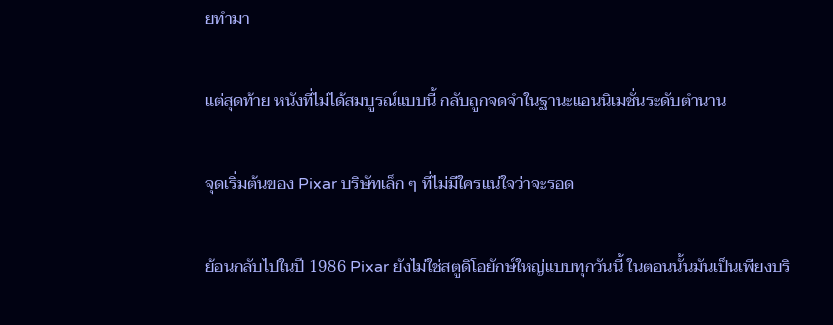ยทำมา

แต่สุดท้าย หนังที่ไม่ได้สมบูรณ์แบบนี้ กลับถูกจดจำในฐานะแอนนิเมชั่นระดับตำนาน

จุดเริ่มต้นของ Pixar บริษัทเล็ก ๆ ที่ไม่มีใครแน่ใจว่าจะรอด

ย้อนกลับไปในปี 1986 Pixar ยังไม่ใช่สตูดิโอยักษ์ใหญ่แบบทุกวันนี้ ในตอนนั้นมันเป็นเพียงบริ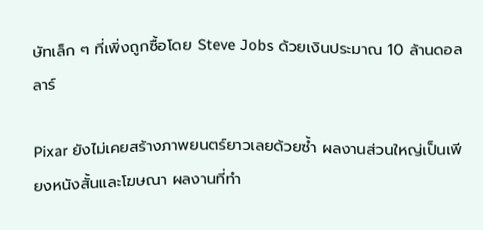ษัทเล็ก ๆ ที่เพิ่งถูกซื้อโดย Steve Jobs ด้วยเงินประมาณ 10 ล้านดอลลาร์

Pixar ยังไม่เคยสร้างภาพยนตร์ยาวเลยด้วยซ้ำ ผลงานส่วนใหญ่เป็นเพียงหนังสั้นและโฆษณา ผลงานที่ทำ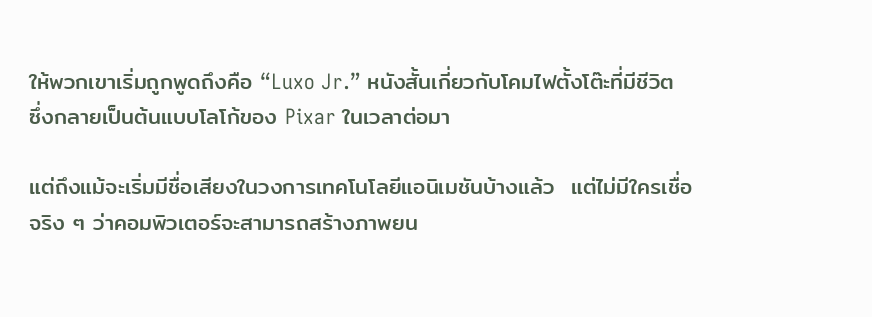ให้พวกเขาเริ่มถูกพูดถึงคือ “Luxo Jr.” หนังสั้นเกี่ยวกับโคมไฟตั้งโต๊ะที่มีชีวิต ซึ่งกลายเป็นต้นแบบโลโก้ของ Pixar ในเวลาต่อมา

แต่ถึงแม้จะเริ่มมีชื่อเสียงในวงการเทคโนโลยีแอนิเมชันบ้างแล้ว  แต่ไม่มีใครเชื่อจริง ๆ ว่าคอมพิวเตอร์จะสามารถสร้างภาพยน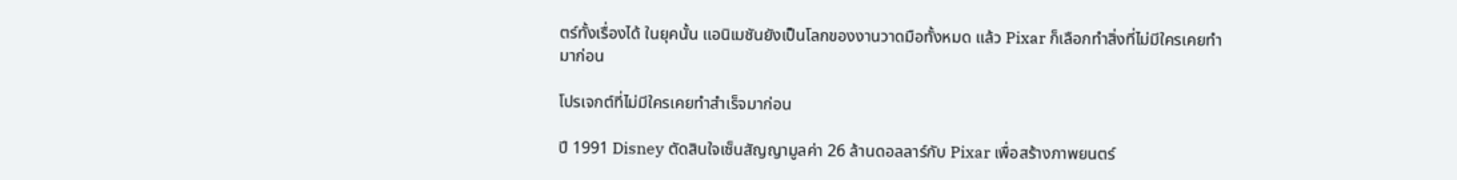ตร์ทั้งเรื่องได้ ในยุคนั้น แอนิเมชันยังเป็นโลกของงานวาดมือทั้งหมด แล้ว Pixar ก็เลือกทำสิ่งที่ไม่มีใครเคยทำมาก่อน

โปรเจกต์ที่ไม่มีใครเคยทำสำเร็จมาก่อน

ปี 1991 Disney ตัดสินใจเซ็นสัญญามูลค่า 26 ล้านดอลลาร์กับ Pixar เพื่อสร้างภาพยนตร์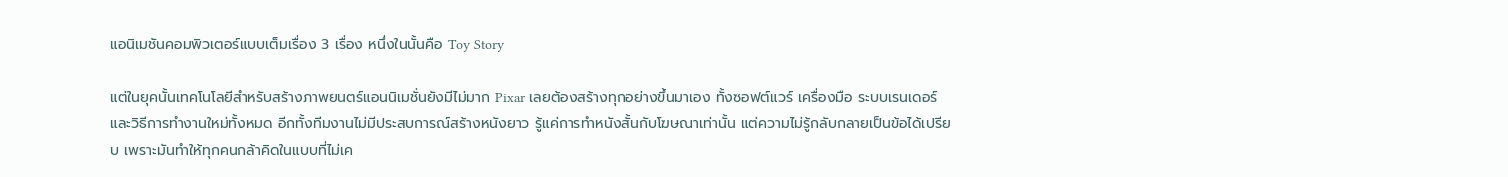แอนิเมชันคอมพิวเตอร์แบบเต็มเรื่อง 3 เรื่อง หนึ่งในนั้นคือ Toy Story

แต่ในยุคนั้นเทคโนโลยีสำหรับสร้างภาพยนตร์แอนนิเมชั่นยังมีไม่มาก Pixar เลยต้องสร้างทุกอย่างขึ้นมาเอง ทั้งซอฟต์แวร์ เครื่องมือ ระบบเรนเดอร์ และวิธีการทำงานใหม่ทั้งหมด อีกทั้งทีมงานไม่มีประสบการณ์สร้างหนังยาว รู้แค่การทำหนังสั้นกับโฆษณาเท่านั้น แต่ความไม่รู้กลับกลายเป็นข้อได้เปรียบ เพราะมันทำให้ทุกคนกล้าคิดในแบบที่ไม่เค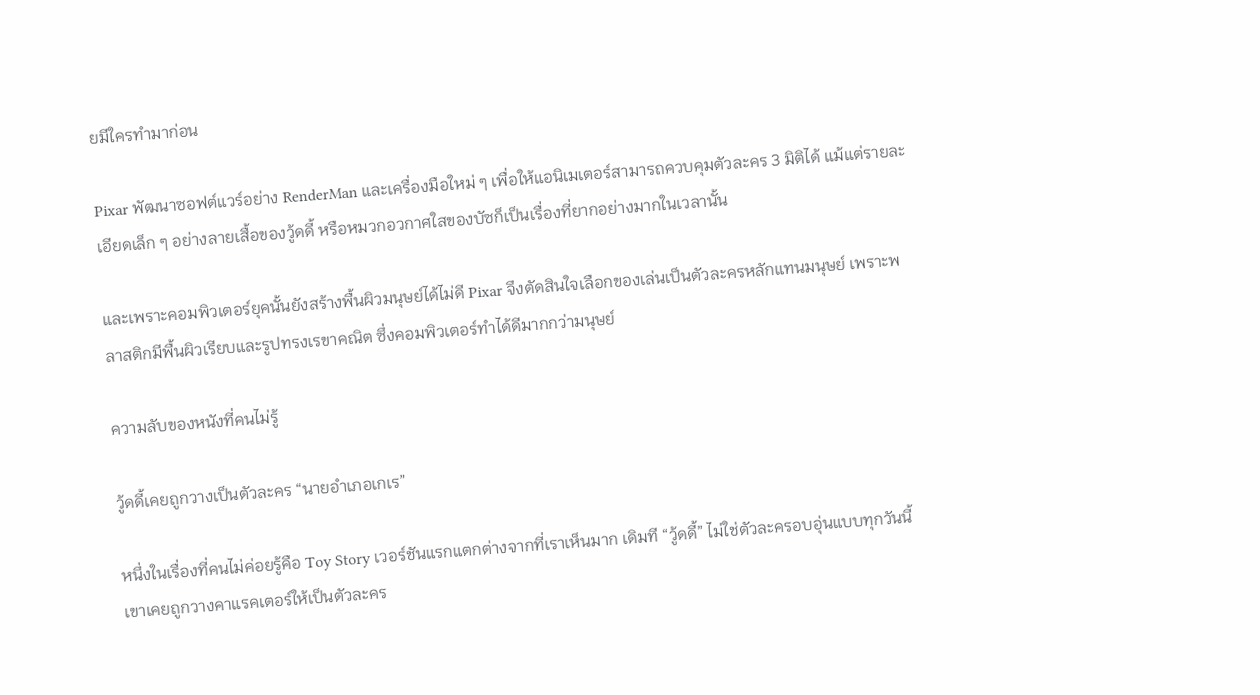ยมีใครทำมาก่อน

Pixar พัฒนาซอฟต์แวร์อย่าง RenderMan และเครื่องมือใหม่ ๆ เพื่อให้แอนิเมเตอร์สามารถควบคุมตัวละคร 3 มิติได้ แม้แต่รายละเอียดเล็ก ๆ อย่างลายเสื้อของวู้ดดี้ หรือหมวกอวกาศใสของบัซก็เป็นเรื่องที่ยากอย่างมากในเวลานั้น

และเพราะคอมพิวเตอร์ยุคนั้นยังสร้างพื้นผิวมนุษย์ได้ไม่ดี Pixar จึงตัดสินใจเลือกของเล่นเป็นตัวละครหลักแทนมนุษย์ เพราะพลาสติกมีพื้นผิวเรียบและรูปทรงเรขาคณิต ซึ่งคอมพิวเตอร์ทำได้ดีมากกว่ามนุษย์

ความลับของหนังที่คนไม่รู้

วู้ดดี้เคยถูกวางเป็นตัวละคร “นายอำเภอเกเร”

หนึ่งในเรื่องที่คนไม่ค่อยรู้คือ Toy Story เวอร์ชันแรกแตกต่างจากที่เราเห็นมาก เดิมที “วู้ดดี้” ไม่ใช่ตัวละครอบอุ่นแบบทุกวันนี้ เขาเคยถูกวางคาแรคเตอร์ให้เป็นตัวละคร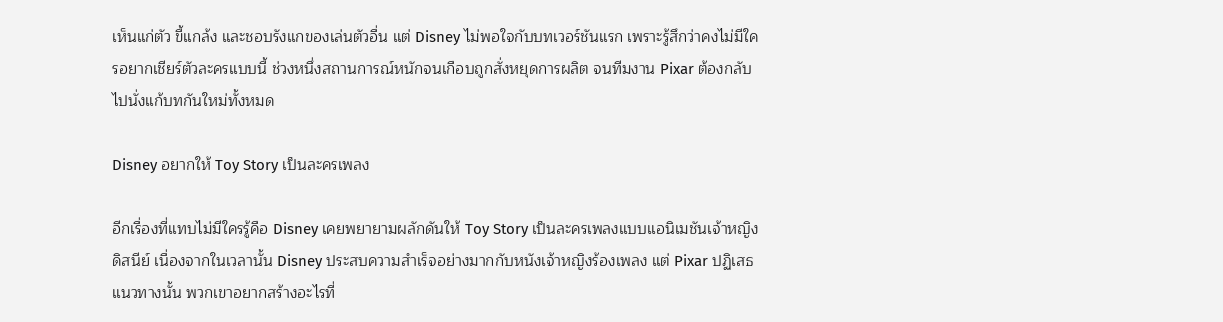เห็นแก่ตัว ขี้แกล้ง และชอบรังแกของเล่นตัวอื่น แต่ Disney ไม่พอใจกับบทเวอร์ชันแรก เพราะรู้สึกว่าคงไม่มีใครอยากเชียร์ตัวละครแบบนี้ ช่วงหนึ่งสถานการณ์หนักจนเกือบถูกสั่งหยุดการผลิต จนทีมงาน Pixar ต้องกลับไปนั่งแก้บทกันใหม่ทั้งหมด

Disney อยากให้ Toy Story เป็นละครเพลง

อีกเรื่องที่แทบไม่มีใครรู้คือ Disney เคยพยายามผลักดันให้ Toy Story เป็นละครเพลงแบบแอนิเมชันเจ้าหญิงดิสนีย์ เนื่องจากในเวลานั้น Disney ประสบความสำเร็จอย่างมากกับหนังเจ้าหญิงร้องเพลง แต่ Pixar ปฏิเสธแนวทางนั้น พวกเขาอยากสร้างอะไรที่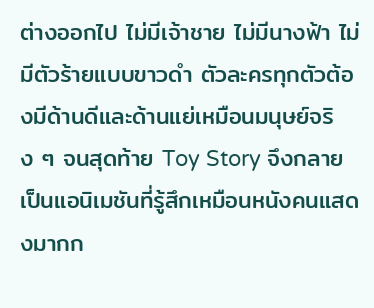ต่างออกไป ไม่มีเจ้าชาย ไม่มีนางฟ้า ไม่มีตัวร้ายแบบขาวดำ ตัวละครทุกตัวต้องมีด้านดีและด้านแย่เหมือนมนุษย์จริง ๆ จนสุดท้าย Toy Story จึงกลายเป็นแอนิเมชันที่รู้สึกเหมือนหนังคนแสดงมากก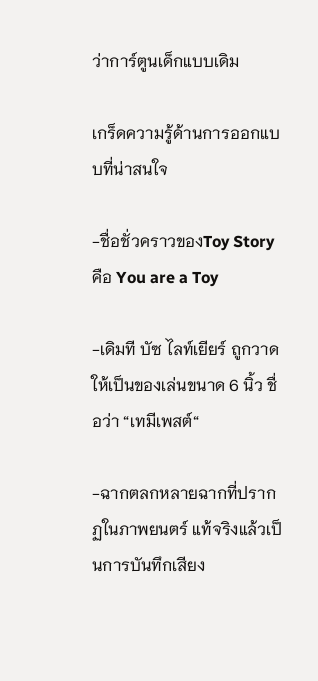ว่าการ์ตูนเด็กแบบเดิม

เกร็ดความรู้ด้านการออกแบบที่น่าสนใจ

-ชื่อชั่วคราวของToy Story คือ You are a Toy

-เดิมที บัซ ไลท์เยียร์ ถูกวาดให้เป็นของเล่นขนาด 6 นิ้ว ชื่อว่า “เทมีเพสต์“

-ฉากตลกหลายฉากที่ปรากฏในภาพยนตร์ แท้จริงแล้วเป็นการบันทึกเสียง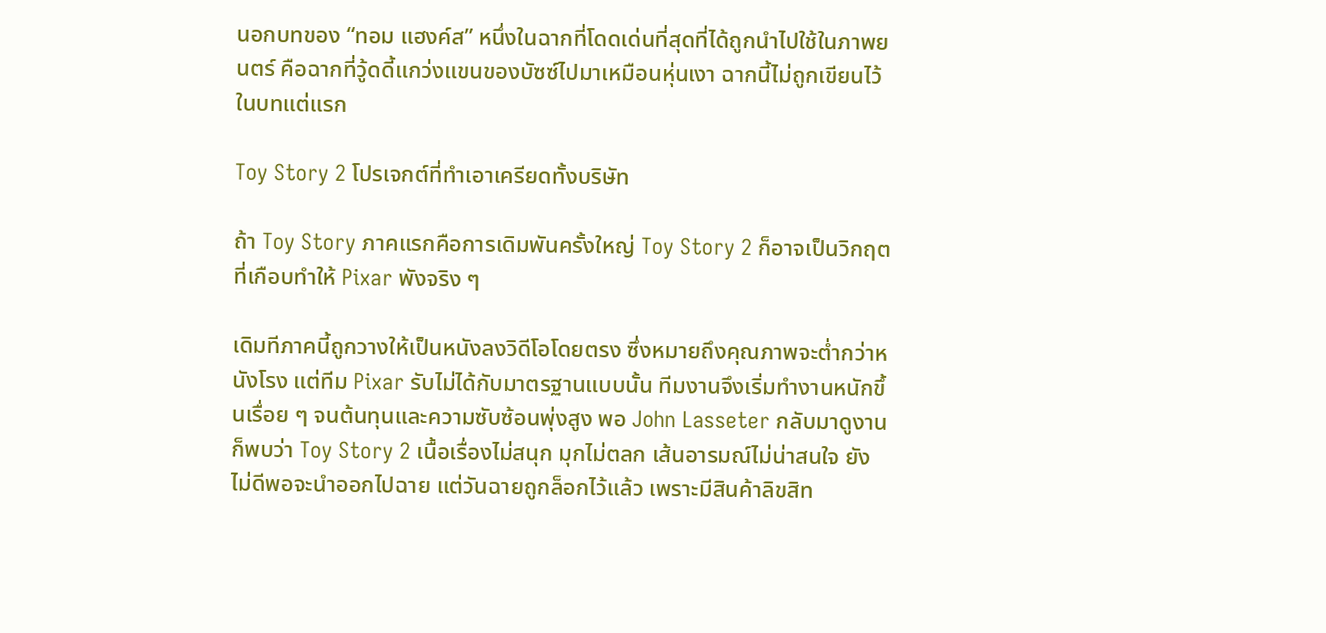นอกบทของ “ทอม แฮงค์ส” หนึ่งในฉากที่โดดเด่นที่สุดที่ได้ถูกนำไปใช้ในภาพยนตร์ คือฉากที่วู้ดดี้แกว่งแขนของบัซซ์ไปมาเหมือนหุ่นเงา ฉากนี้ไม่ถูกเขียนไว้ในบทแต่แรก

Toy Story 2 โปรเจกต์ที่ทำเอาเครียดทั้งบริษัท

ถ้า Toy Story ภาคแรกคือการเดิมพันครั้งใหญ่ Toy Story 2 ก็อาจเป็นวิกฤตที่เกือบทำให้ Pixar พังจริง ๆ

เดิมทีภาคนี้ถูกวางให้เป็นหนังลงวิดีโอโดยตรง ซึ่งหมายถึงคุณภาพจะต่ำกว่าหนังโรง แต่ทีม Pixar รับไม่ได้กับมาตรฐานแบบนั้น ทีมงานจึงเริ่มทำงานหนักขึ้นเรื่อย ๆ จนต้นทุนและความซับซ้อนพุ่งสูง พอ John Lasseter กลับมาดูงานก็พบว่า Toy Story 2 เนื้อเรื่องไม่สนุก มุกไม่ตลก เส้นอารมณ์ไม่น่าสนใจ ยังไม่ดีพอจะนำออกไปฉาย แต่วันฉายถูกล็อกไว้แล้ว เพราะมีสินค้าลิขสิท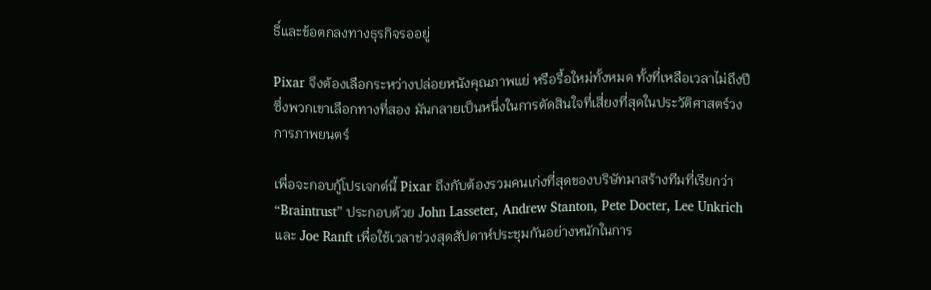ธิ์และข้อตกลงทางธุรกิจรออยู่

Pixar จึงต้องเลือกระหว่างปล่อยหนังคุณภาพแย่ หรือรื้อใหม่ทั้งหมด ทั้งที่เหลือเวลาไม่ถึงปี ซึ่งพวกเขาเลือกทางที่สอง มันกลายเป็นหนึ่งในการตัดสินใจที่เสี่ยงที่สุดในประวัติศาสตร์วงการภาพยนตร์

เพื่อจะกอบกู้โปรเจกต์นี้ Pixar ถึงกับต้องรวมคนเก่งที่สุดของบริษัทมาสร้างทีมที่เรียกว่า “Braintrust” ประกอบด้วย John Lasseter, Andrew Stanton, Pete Docter, Lee Unkrich และ Joe Ranft เพื่อใช้เวลาช่วงสุดสัปดาห์ประชุมกันอย่างหนักในการ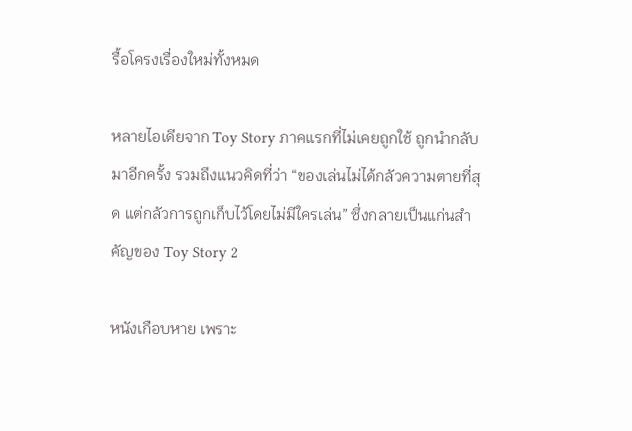รื้อโครงเรื่องใหม่ทั้งหมด

หลายไอเดียจาก Toy Story ภาคแรกที่ไม่เคยถูกใช้ ถูกนำกลับมาอีกครั้ง รวมถึงแนวคิดที่ว่า “ของเล่นไม่ได้กลัวความตายที่สุด แต่กลัวการถูกเก็บไว้โดยไม่มีใครเล่น” ซึ่งกลายเป็นแก่นสำคัญของ Toy Story 2

หนังเกือบหาย เพราะ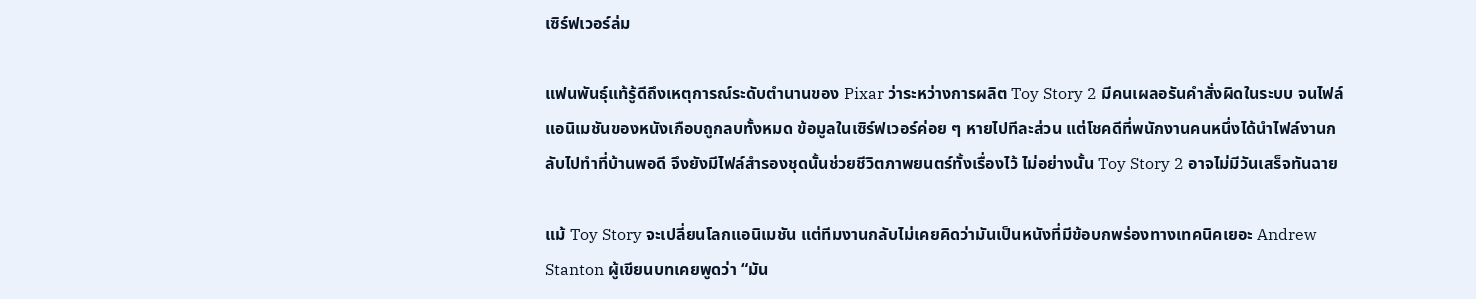เซิร์ฟเวอร์ล่ม

แฟนพันธุ์แท้รู้ดีถึงเหตุการณ์ระดับตำนานของ Pixar ว่าระหว่างการผลิต Toy Story 2 มีคนเผลอรันคำสั่งผิดในระบบ จนไฟล์แอนิเมชันของหนังเกือบถูกลบทั้งหมด ข้อมูลในเซิร์ฟเวอร์ค่อย ๆ หายไปทีละส่วน แต่โชคดีที่พนักงานคนหนึ่งได้นำไฟล์งานกลับไปทำที่บ้านพอดี จึงยังมีไฟล์สำรองชุดนั้นช่วยชีวิตภาพยนตร์ทั้งเรื่องไว้ ไม่อย่างนั้น Toy Story 2 อาจไม่มีวันเสร็จทันฉาย

แม้ Toy Story จะเปลี่ยนโลกแอนิเมชัน แต่ทีมงานกลับไม่เคยคิดว่ามันเป็นหนังที่มีข้อบกพร่องทางเทคนิคเยอะ Andrew Stanton ผู้เขียนบทเคยพูดว่า “มัน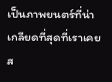เป็นภาพยนตร์ที่น่าเกลียดที่สุดที่เราเคยส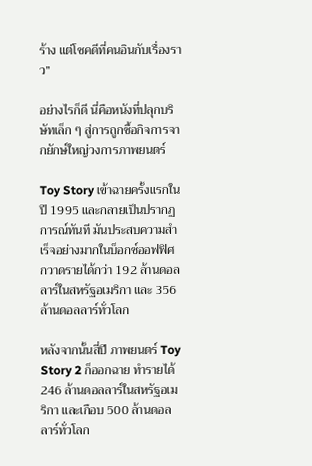ร้าง แต่โชคดีที่คนอินกับเรื่องราว”

อย่างไรก็ดี นี่คือหนังที่ปลุกบริษัทเล็ก ๆ สู่การถูกซื้อกิจการจากยักษ์ใหญ่วงการภาพยนตร์

Toy Story เข้าฉายครั้งแรกในปี 1995 และกลายเป็นปรากฏการณ์ทันที มันประสบความสำเร็จอย่างมากในบ็อกซ์ออฟฟิศ กวาดรายได้กว่า 192 ล้านดอลลาร์ในสหรัฐอเมริกา และ 356 ล้านดอลลาร์ทั่วโลก

หลังจากนั้นสี่ปี ภาพยนตร์ Toy Story 2 ก็ออกฉาย ทำรายได้ 246 ล้านดอลลาร์ในสหรัฐอเมริกา และเกือบ 500 ล้านดอลลาร์ทั่วโลก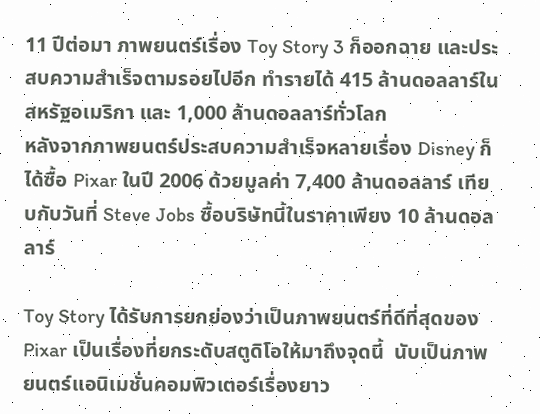11 ปีต่อมา ภาพยนตร์เรื่อง Toy Story 3 ก็ออกฉาย และประสบความสำเร็จตามรอยไปอีก ทำรายได้ 415 ล้านดอลลาร์ในสหรัฐอเมริกา และ 1,000 ล้านดอลลาร์ทั่วโลก
หลังจากภาพยนตร์ประสบความสำเร็จหลายเรื่อง Disney ก็ได้ซื้อ Pixar ในปี 2006 ด้วยมูลค่า 7,400 ล้านดอลลาร์ เทียบกับวันที่ Steve Jobs ซื้อบริษัทนี้ในราคาเพียง 10 ล้านดอลลาร์

Toy Story ได้รับการยกย่องว่าเป็นภาพยนตร์ที่ดีที่สุดของ Pixar เป็นเรื่องที่ยกระดับสตูดิโอให้มาถึงจุดนี้  นับเป็นภาพยนตร์แอนิเมชั่นคอมพิวเตอร์เรื่องยาว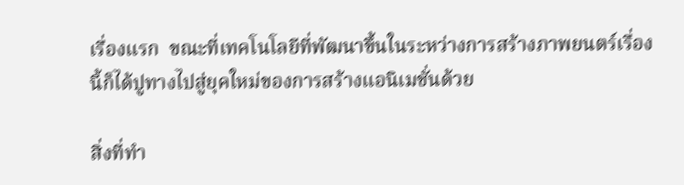เรื่องแรก  ขณะที่เทคโนโลยีที่พัฒนาขึ้นในระหว่างการสร้างภาพยนตร์เรื่องนี้ก็ได้ปูทางไปสู่ยุคใหม่ของการสร้างแอนิเมชั่นด้วย

สิ่งที่ทำ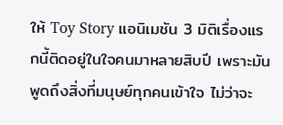ให้ Toy Story แอนิเมชัน 3 มิติเรื่องแรกนี้ติดอยู่ในใจคนมาหลายสิบปี เพราะมันพูดถึงสิ่งที่มนุษย์ทุกคนเข้าใจ ไม่ว่าจะ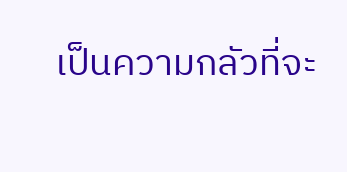เป็นความกลัวที่จะ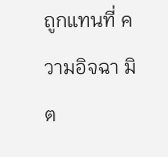ถูกแทนที่ ความอิจฉา มิต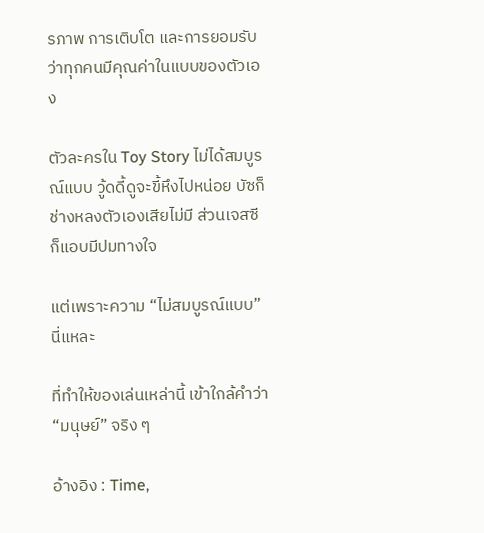รภาพ การเติบโต และการยอมรับว่าทุกคนมีคุณค่าในแบบของตัวเอง

ตัวละครใน Toy Story ไม่ได้สมบูรณ์แบบ วู้ดดี้ดูจะขี้หึงไปหน่อย บัซก็ช่างหลงตัวเองเสียไม่มี ส่วนเจสซีก็แอบมีปมทางใจ

แต่เพราะความ “ไม่สมบูรณ์แบบ” นี่แหละ

ที่ทำให้ของเล่นเหล่านี้ เข้าใกล้คำว่า “มนุษย์” จริง ๆ

อ้างอิง : Time,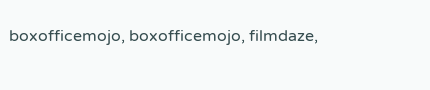boxofficemojo, boxofficemojo, filmdaze,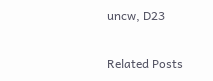uncw, D23

Related Posts